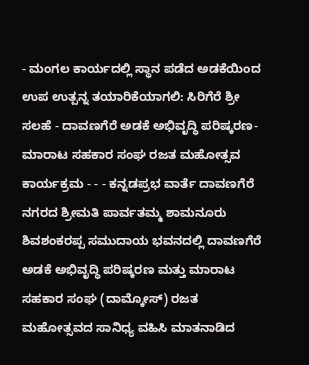- ಮಂಗಲ ಕಾರ್ಯದಲ್ಲಿ ಸ್ಥಾನ ಪಡೆದ ಅಡಕೆಯಿಂದ ಉಪ ಉತ್ಪನ್ನ ತಯಾರಿಕೆಯಾಗಲಿ: ಸಿರಿಗೆರೆ ಶ್ರೀ ಸಲಹೆ - ದಾವಣಗೆರೆ ಅಡಕೆ ಅಭಿವೃದ್ಧಿ ಪರಿಷ್ಕರಣ-ಮಾರಾಟ ಸಹಕಾರ ಸಂಘ ರಜತ ಮಹೋತ್ಸವ ಕಾರ್ಯಕ್ರಮ - - - ಕನ್ನಡಪ್ರಭ ವಾರ್ತೆ ದಾವಣಗೆರೆ
ನಗರದ ಶ್ರೀಮತಿ ಪಾರ್ವತಮ್ಮ ಶಾಮನೂರು ಶಿವಶಂಕರಪ್ಪ ಸಮುದಾಯ ಭವನದಲ್ಲಿ ದಾವಣಗೆರೆ ಅಡಕೆ ಅಭಿವೃದ್ಧಿ ಪರಿಷ್ಕರಣ ಮತ್ತು ಮಾರಾಟ ಸಹಕಾರ ಸಂಘ (ದಾಮ್ಕೋಸ್) ರಜತ ಮಹೋತ್ಸವದ ಸಾನಿಧ್ಯ ವಹಿಸಿ ಮಾತನಾಡಿದ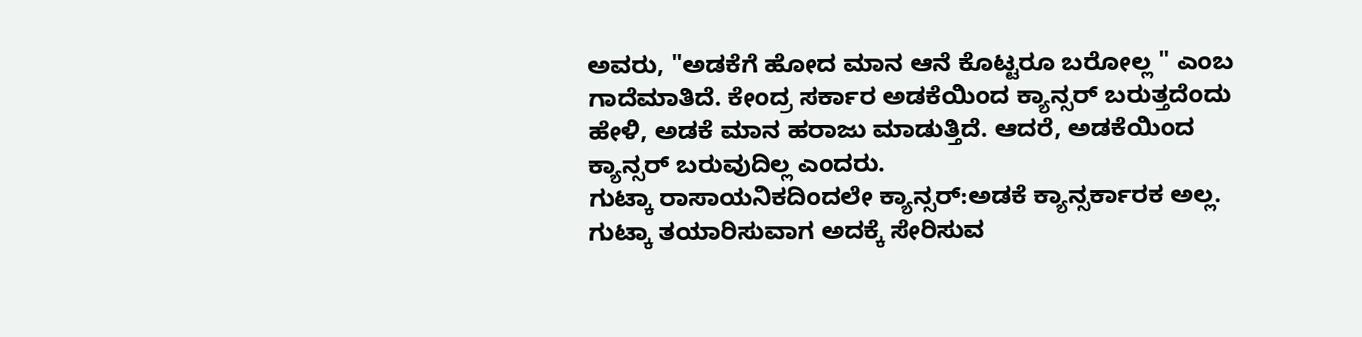ಅವರು, "ಅಡಕೆಗೆ ಹೋದ ಮಾನ ಆನೆ ಕೊಟ್ಟರೂ ಬರೋಲ್ಲ " ಎಂಬ ಗಾದೆಮಾತಿದೆ. ಕೇಂದ್ರ ಸರ್ಕಾರ ಅಡಕೆಯಿಂದ ಕ್ಯಾನ್ಸರ್ ಬರುತ್ತದೆಂದು ಹೇಳಿ, ಅಡಕೆ ಮಾನ ಹರಾಜು ಮಾಡುತ್ತಿದೆ. ಆದರೆ, ಅಡಕೆಯಿಂದ ಕ್ಯಾನ್ಸರ್ ಬರುವುದಿಲ್ಲ ಎಂದರು.
ಗುಟ್ಕಾ ರಾಸಾಯನಿಕದಿಂದಲೇ ಕ್ಯಾನ್ಸರ್:ಅಡಕೆ ಕ್ಯಾನ್ಸರ್ಕಾರಕ ಅಲ್ಲ. ಗುಟ್ಕಾ ತಯಾರಿಸುವಾಗ ಅದಕ್ಕೆ ಸೇರಿಸುವ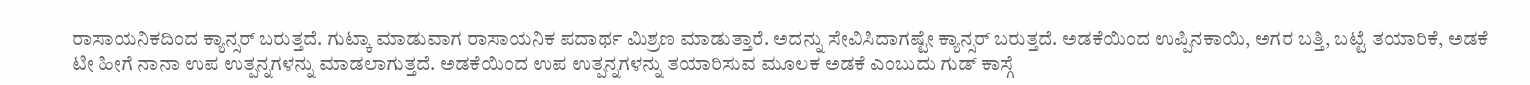ರಾಸಾಯನಿಕದಿಂದ ಕ್ಯಾನ್ಸರ್ ಬರುತ್ತದೆ. ಗುಟ್ಕಾ ಮಾಡುವಾಗ ರಾಸಾಯನಿಕ ಪದಾರ್ಥ ಮಿಶ್ರಣ ಮಾಡುತ್ತಾರೆ. ಅದನ್ನು ಸೇವಿಸಿದಾಗಷ್ಟೇ ಕ್ಯಾನ್ಸರ್ ಬರುತ್ತದೆ. ಅಡಕೆಯಿಂದ ಉಪ್ಪಿನಕಾಯಿ, ಅಗರ ಬತ್ತಿ, ಬಟ್ಟೆ ತಯಾರಿಕೆ, ಅಡಕೆ ಟೀ ಹೀಗೆ ನಾನಾ ಉಪ ಉತ್ಪನ್ನಗಳನ್ನು ಮಾಡಲಾಗುತ್ತದೆ. ಅಡಕೆಯಿಂದ ಉಪ ಉತ್ಪನ್ನಗಳನ್ನು ತಯಾರಿಸುವ ಮೂಲಕ ಅಡಕೆ ಎಂಬುದು ಗುಡ್ ಕಾಸ್ಗೆ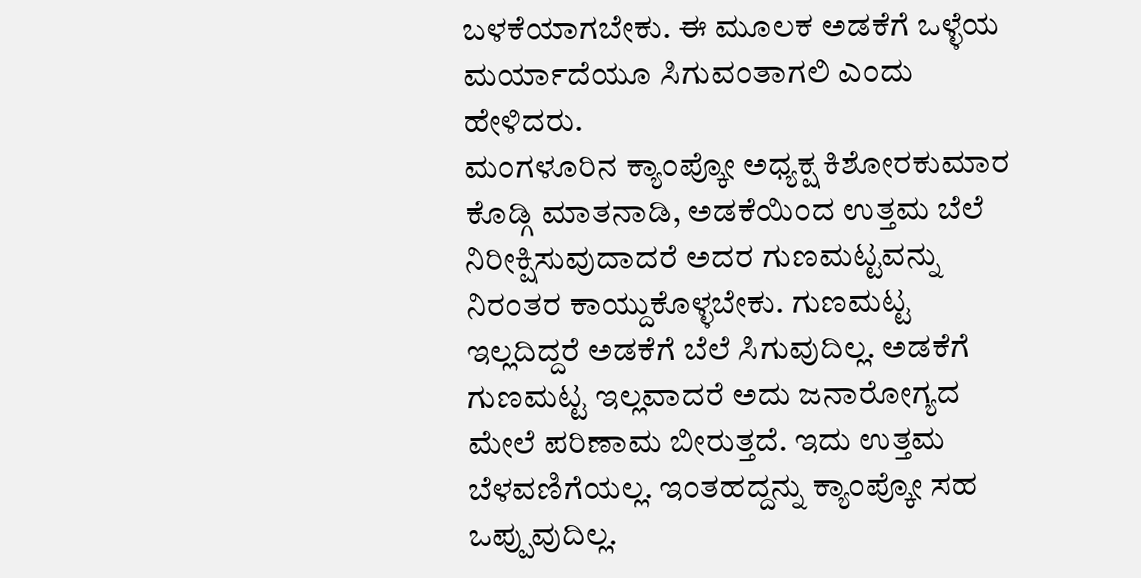ಬಳಕೆಯಾಗಬೇಕು. ಈ ಮೂಲಕ ಅಡಕೆಗೆ ಒಳ್ಳೆಯ ಮರ್ಯಾದೆಯೂ ಸಿಗುವಂತಾಗಲಿ ಎಂದು ಹೇಳಿದರು.
ಮಂಗಳೂರಿನ ಕ್ಯಾಂಪ್ಕೋ ಅಧ್ಯಕ್ಷ ಕಿಶೋರಕುಮಾರ ಕೊಡ್ಗಿ ಮಾತನಾಡಿ, ಅಡಕೆಯಿಂದ ಉತ್ತಮ ಬೆಲೆ ನಿರೀಕ್ಷಿಸುವುದಾದರೆ ಅದರ ಗುಣಮಟ್ಟವನ್ನು ನಿರಂತರ ಕಾಯ್ದುಕೊಳ್ಳಬೇಕು. ಗುಣಮಟ್ಟ ಇಲ್ಲದಿದ್ದರೆ ಅಡಕೆಗೆ ಬೆಲೆ ಸಿಗುವುದಿಲ್ಲ. ಅಡಕೆಗೆ ಗುಣಮಟ್ಟ ಇಲ್ಲವಾದರೆ ಅದು ಜನಾರೋಗ್ಯದ ಮೇಲೆ ಪರಿಣಾಮ ಬೀರುತ್ತದೆ. ಇದು ಉತ್ತಮ ಬೆಳವಣಿಗೆಯಲ್ಲ. ಇಂತಹದ್ದನ್ನು ಕ್ಯಾಂಪ್ಕೋ ಸಹ ಒಪ್ಪುವುದಿಲ್ಲ.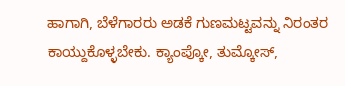ಹಾಗಾಗಿ, ಬೆಳೆಗಾರರು ಅಡಕೆ ಗುಣಮಟ್ಟವನ್ನು ನಿರಂತರ ಕಾಯ್ದುಕೊಳ್ಳಬೇಕು. ಕ್ಯಾಂಪ್ಕೋ, ತುಮ್ಕೋಸ್,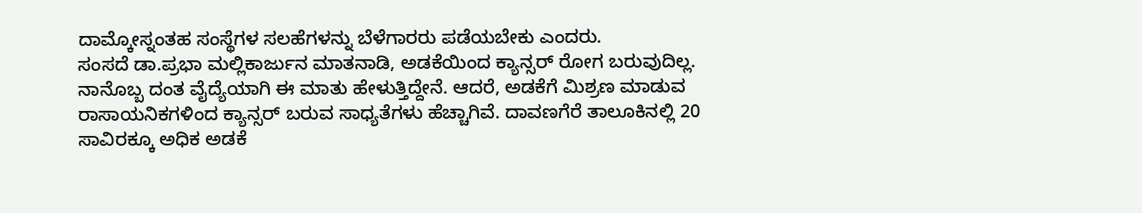ದಾಮ್ಕೋಸ್ನಂತಹ ಸಂಸ್ಥೆಗಳ ಸಲಹೆಗಳನ್ನು ಬೆಳೆಗಾರರು ಪಡೆಯಬೇಕು ಎಂದರು.
ಸಂಸದೆ ಡಾ.ಪ್ರಭಾ ಮಲ್ಲಿಕಾರ್ಜುನ ಮಾತನಾಡಿ, ಅಡಕೆಯಿಂದ ಕ್ಯಾನ್ಸರ್ ರೋಗ ಬರುವುದಿಲ್ಲ. ನಾನೊಬ್ಬ ದಂತ ವೈದ್ಯೆಯಾಗಿ ಈ ಮಾತು ಹೇಳುತ್ತಿದ್ದೇನೆ. ಆದರೆ, ಅಡಕೆಗೆ ಮಿಶ್ರಣ ಮಾಡುವ ರಾಸಾಯನಿಕಗಳಿಂದ ಕ್ಯಾನ್ಸರ್ ಬರುವ ಸಾಧ್ಯತೆಗಳು ಹೆಚ್ಚಾಗಿವೆ. ದಾವಣಗೆರೆ ತಾಲೂಕಿನಲ್ಲಿ 20 ಸಾವಿರಕ್ಕೂ ಅಧಿಕ ಅಡಕೆ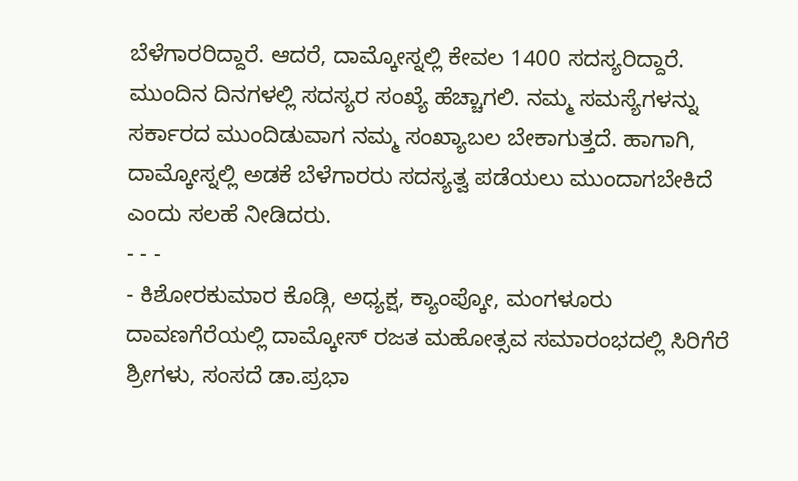ಬೆಳೆಗಾರರಿದ್ದಾರೆ. ಆದರೆ, ದಾಮ್ಕೋಸ್ನಲ್ಲಿ ಕೇವಲ 1400 ಸದಸ್ಯರಿದ್ದಾರೆ. ಮುಂದಿನ ದಿನಗಳಲ್ಲಿ ಸದಸ್ಯರ ಸಂಖ್ಯೆ ಹೆಚ್ಚಾಗಲಿ. ನಮ್ಮ ಸಮಸ್ಯೆಗಳನ್ನು ಸರ್ಕಾರದ ಮುಂದಿಡುವಾಗ ನಮ್ಮ ಸಂಖ್ಯಾಬಲ ಬೇಕಾಗುತ್ತದೆ. ಹಾಗಾಗಿ, ದಾಮ್ಕೋಸ್ನಲ್ಲಿ ಅಡಕೆ ಬೆಳೆಗಾರರು ಸದಸ್ಯತ್ವ ಪಡೆಯಲು ಮುಂದಾಗಬೇಕಿದೆ ಎಂದು ಸಲಹೆ ನೀಡಿದರು.
- - -
- ಕಿಶೋರಕುಮಾರ ಕೊಡ್ಗಿ, ಅಧ್ಯಕ್ಷ, ಕ್ಯಾಂಪ್ಕೋ, ಮಂಗಳೂರು
ದಾವಣಗೆರೆಯಲ್ಲಿ ದಾಮ್ಕೋಸ್ ರಜತ ಮಹೋತ್ಸವ ಸಮಾರಂಭದಲ್ಲಿ ಸಿರಿಗೆರೆ ಶ್ರೀಗಳು, ಸಂಸದೆ ಡಾ.ಪ್ರಭಾ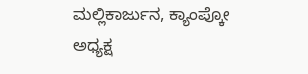ಮಲ್ಲಿಕಾರ್ಜುನ, ಕ್ಯಾಂಪ್ಕೋ ಅಧ್ಯಕ್ಷ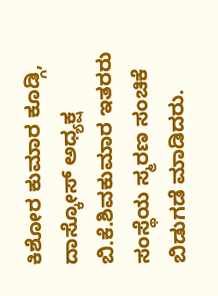ಕಿಶೋರ ಕುಮಾರ ಕೂಡ್ಗಿ, ದಾಸ್ಕೋಸ್ ಅಧ್ಯಕ್ಷ ಬಿ.ಕೆ.ಶಿವಕುಮಾರ ಇತರರು ಸಂಸ್ಥೆಯ ಸ್ಮರಣ ಸಂಚಿಕೆ ಬಿಡುಗಡೆ ಮಾಡಿದರು.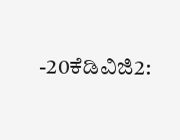-20ಕೆಡಿವಿಜಿ2: